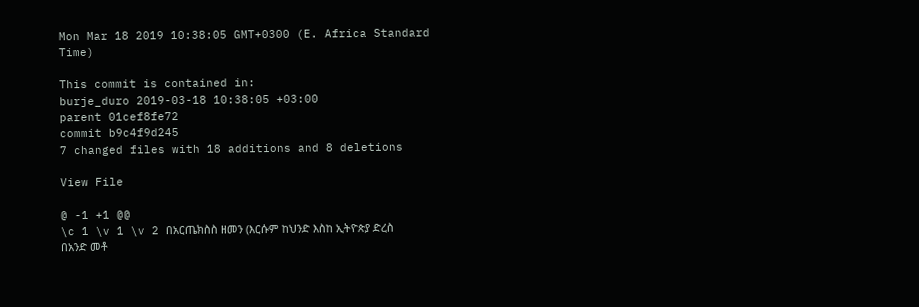Mon Mar 18 2019 10:38:05 GMT+0300 (E. Africa Standard Time)

This commit is contained in:
burje_duro 2019-03-18 10:38:05 +03:00
parent 01cef8fe72
commit b9c4f9d245
7 changed files with 18 additions and 8 deletions

View File

@ -1 +1 @@
\c 1 \v 1 \v 2 በአርጤክስስ ዘመን (እርሱም ከህንድ እስከ ኢትዮጵያ ድረስ በአንድ መቶ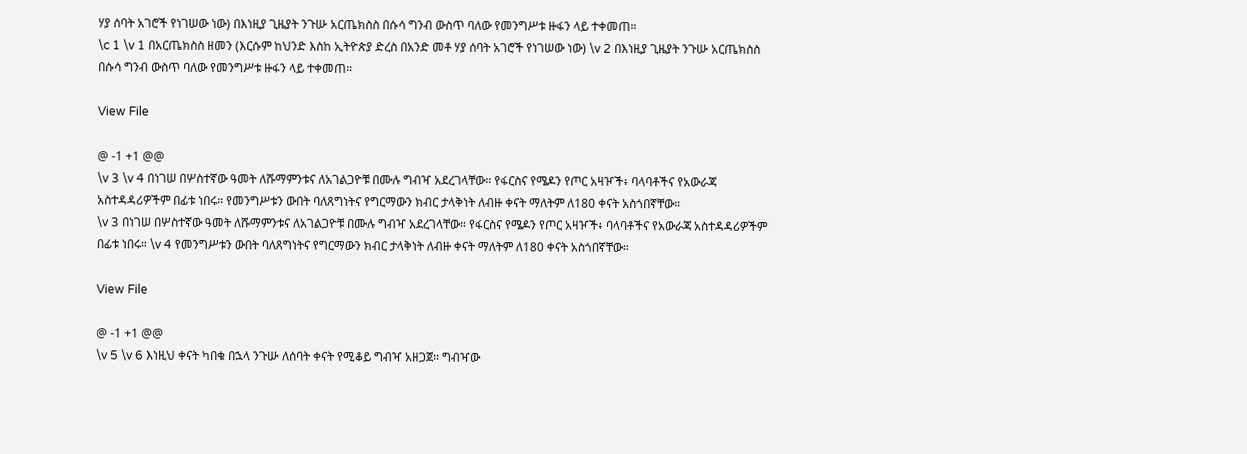ሃያ ሰባት አገሮች የነገሠው ነው) በእነዚያ ጊዜያት ንጉሡ አርጤክስስ በሱሳ ግንብ ውስጥ ባለው የመንግሥቱ ዙፋን ላይ ተቀመጠ።
\c 1 \v 1 በአርጤክስስ ዘመን (እርሱም ከህንድ እስከ ኢትዮጵያ ድረስ በአንድ መቶ ሃያ ሰባት አገሮች የነገሠው ነው) \v 2 በእነዚያ ጊዜያት ንጉሡ አርጤክስስ በሱሳ ግንብ ውስጥ ባለው የመንግሥቱ ዙፋን ላይ ተቀመጠ።

View File

@ -1 +1 @@
\v 3 \v 4 በነገሠ በሦስተኛው ዓመት ለሹማምንቱና ለአገልጋዮቹ በሙሉ ግብዣ አደረገላቸው። የፋርስና የሜዶን የጦር አዛዦች፥ ባላባቶችና የአውራጃ አስተዳዳሪዎችም በፊቱ ነበሩ። የመንግሥቱን ውበት ባለጸግነትና የግርማውን ክብር ታላቅነት ለብዙ ቀናት ማለትም ለ180 ቀናት አስጎበኛቸው።
\v 3 በነገሠ በሦስተኛው ዓመት ለሹማምንቱና ለአገልጋዮቹ በሙሉ ግብዣ አደረገላቸው። የፋርስና የሜዶን የጦር አዛዦች፥ ባላባቶችና የአውራጃ አስተዳዳሪዎችም በፊቱ ነበሩ። \v 4 የመንግሥቱን ውበት ባለጸግነትና የግርማውን ክብር ታላቅነት ለብዙ ቀናት ማለትም ለ180 ቀናት አስጎበኛቸው።

View File

@ -1 +1 @@
\v 5 \v 6 እነዚህ ቀናት ካበቁ በኋላ ንጉሡ ለሰባት ቀናት የሚቆይ ግብዣ አዘጋጀ። ግብዣው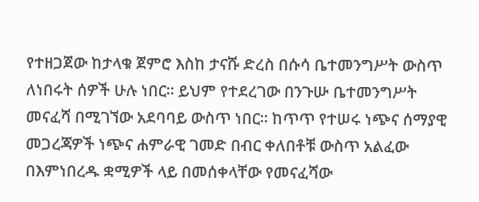የተዘጋጀው ከታላቁ ጀምሮ እስከ ታናሹ ድረስ በሱሳ ቤተመንግሥት ውስጥ ለነበሩት ሰዎች ሁሉ ነበር። ይህም የተደረገው በንጉሡ ቤተመንግሥት መናፈሻ በሚገኘው አደባባይ ውስጥ ነበር። ከጥጥ የተሠሩ ነጭና ሰማያዊ መጋረጃዎች ነጭና ሐምራዊ ገመድ በብር ቀለበቶቹ ውስጥ አልፈው በእምነበረዱ ቋሚዎች ላይ በመሰቀላቸው የመናፈሻው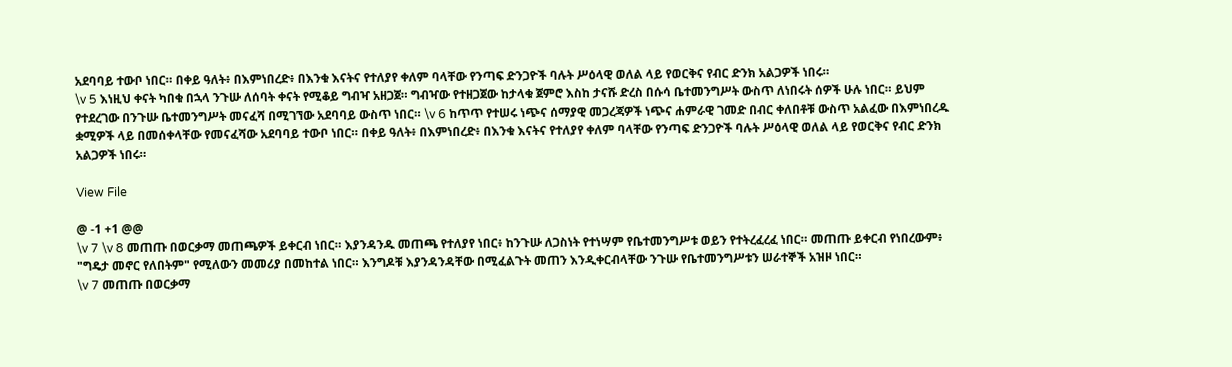አደባባይ ተውቦ ነበር። በቀይ ዓለት፥ በእምነበረድ፥ በእንቁ እናትና የተለያየ ቀለም ባላቸው የንጣፍ ድንጋዮች ባሉት ሥዕላዊ ወለል ላይ የወርቅና የብር ድንክ አልጋዎች ነበሩ።
\v 5 እነዚህ ቀናት ካበቁ በኋላ ንጉሡ ለሰባት ቀናት የሚቆይ ግብዣ አዘጋጀ። ግብዣው የተዘጋጀው ከታላቁ ጀምሮ እስከ ታናሹ ድረስ በሱሳ ቤተመንግሥት ውስጥ ለነበሩት ሰዎች ሁሉ ነበር። ይህም የተደረገው በንጉሡ ቤተመንግሥት መናፈሻ በሚገኘው አደባባይ ውስጥ ነበር። \v 6 ከጥጥ የተሠሩ ነጭና ሰማያዊ መጋረጃዎች ነጭና ሐምራዊ ገመድ በብር ቀለበቶቹ ውስጥ አልፈው በእምነበረዱ ቋሚዎች ላይ በመሰቀላቸው የመናፈሻው አደባባይ ተውቦ ነበር። በቀይ ዓለት፥ በእምነበረድ፥ በእንቁ እናትና የተለያየ ቀለም ባላቸው የንጣፍ ድንጋዮች ባሉት ሥዕላዊ ወለል ላይ የወርቅና የብር ድንክ አልጋዎች ነበሩ።

View File

@ -1 +1 @@
\v 7 \v 8 መጠጡ በወርቃማ መጠጫዎች ይቀርብ ነበር። እያንዳንዱ መጠጫ የተለያየ ነበር፥ ከንጉሡ ለጋስነት የተነሣም የቤተመንግሥቱ ወይን የተትረፈረፈ ነበር። መጠጡ ይቀርብ የነበረውም፥ "ግዴታ መኖር የለበትም" የሚለውን መመሪያ በመከተል ነበር። እንግዶቹ እያንዳንዳቸው በሚፈልጉት መጠን እንዲቀርብላቸው ንጉሡ የቤተመንግሥቱን ሠራተኞች አዝዞ ነበር።
\v 7 መጠጡ በወርቃማ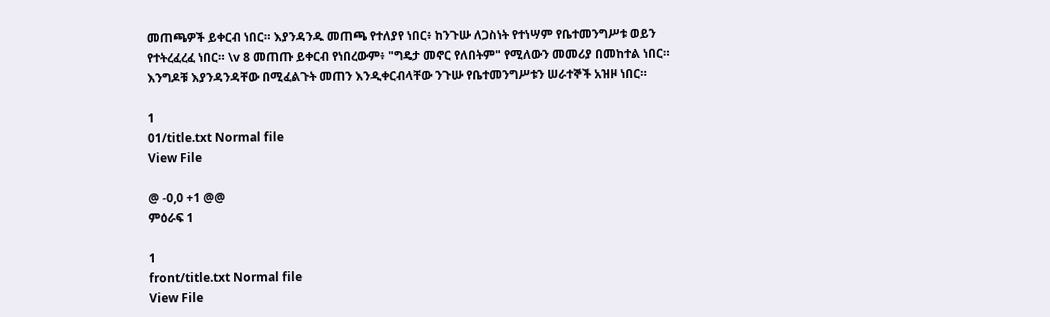መጠጫዎች ይቀርብ ነበር። እያንዳንዱ መጠጫ የተለያየ ነበር፥ ከንጉሡ ለጋስነት የተነሣም የቤተመንግሥቱ ወይን የተትረፈረፈ ነበር። \v 8 መጠጡ ይቀርብ የነበረውም፥ "ግዴታ መኖር የለበትም" የሚለውን መመሪያ በመከተል ነበር። እንግዶቹ እያንዳንዳቸው በሚፈልጉት መጠን እንዲቀርብላቸው ንጉሡ የቤተመንግሥቱን ሠራተኞች አዝዞ ነበር።

1
01/title.txt Normal file
View File

@ -0,0 +1 @@
ምዕራፍ 1

1
front/title.txt Normal file
View File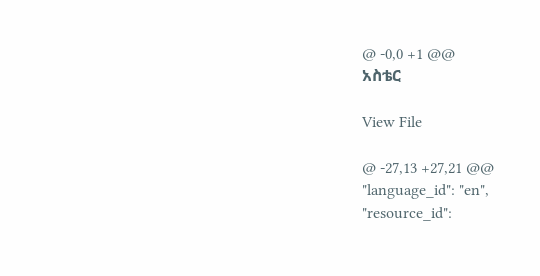@ -0,0 +1 @@
አስቴር

View File

@ -27,13 +27,21 @@
"language_id": "en",
"resource_id":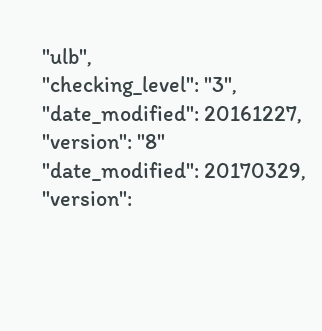"ulb",
"checking_level": "3",
"date_modified": 20161227,
"version": "8"
"date_modified": 20170329,
"version":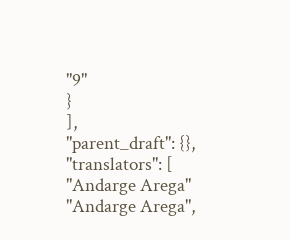"9"
}
],
"parent_draft": {},
"translators": [
"Andarge Arega"
"Andarge Arega",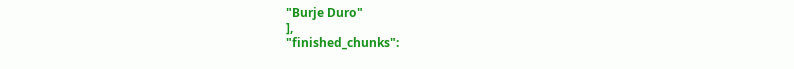"Burje Duro"
],
"finished_chunks":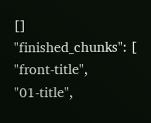[]
"finished_chunks": [
"front-title",
"01-title",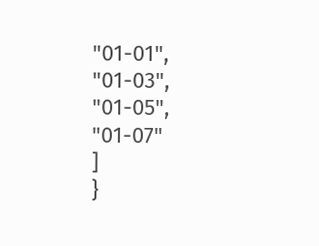"01-01",
"01-03",
"01-05",
"01-07"
]
}